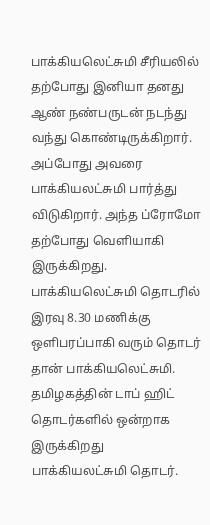பாக்கியலெட்சுமி சீரியலில் தற்போது இனியா தனது ஆண் நண்பருடன் நடந்து வந்து கொண்டிருக்கிறார். அப்போது அவரை பாக்கியலட்சுமி பார்த்து விடுகிறார். அந்த ப்ரோமோ தற்போது வெளியாகி இருக்கிறது. பாக்கியலெட்சுமி தொடரில் இரவு 8.30 மணிக்கு ஒளிபரப்பாகி வரும் தொடர் தான் பாக்கியலெட்சுமி. தமிழகத்தின் டாப் ஹிட் தொடர்களில் ஒன்றாக இருக்கிறது பாக்கியலட்சுமி தொடர்.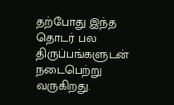தற்போது இந்த தொடர் பல திருப்பங்களுடன் நடைபெற்று வருகிறது.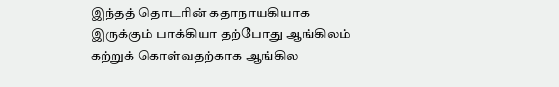இந்தத் தொடரின் கதாநாயகியாக இருக்கும் பாக்கியா தற்போது ஆங்கிலம் கற்றுக் கொள்வதற்காக ஆங்கில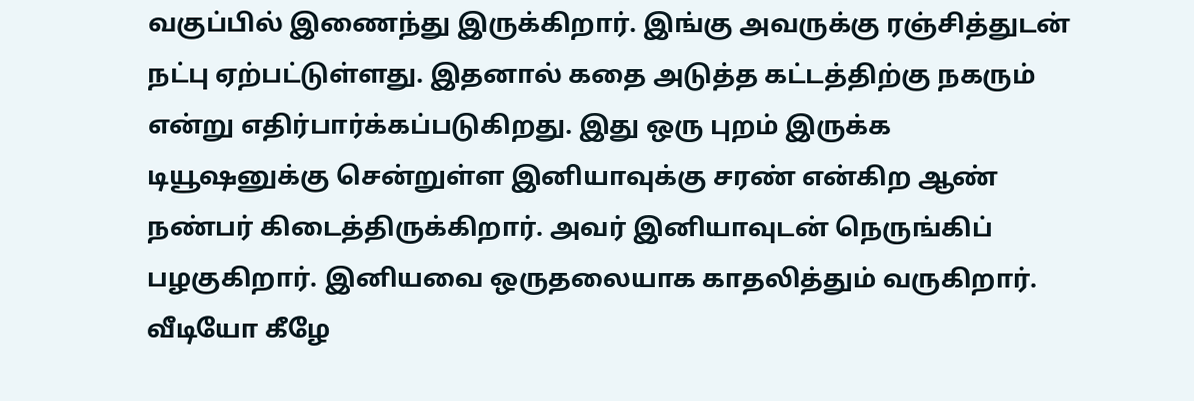வகுப்பில் இணைந்து இருக்கிறார். இங்கு அவருக்கு ரஞ்சித்துடன் நட்பு ஏற்பட்டுள்ளது. இதனால் கதை அடுத்த கட்டத்திற்கு நகரும் என்று எதிர்பார்க்கப்படுகிறது. இது ஒரு புறம் இருக்க டியூஷனுக்கு சென்றுள்ள இனியாவுக்கு சரண் என்கிற ஆண் நண்பர் கிடைத்திருக்கிறார். அவர் இனியாவுடன் நெருங்கிப் பழகுகிறார். இனியவை ஒருதலையாக காதலித்தும் வருகிறார். வீடியோ கீழே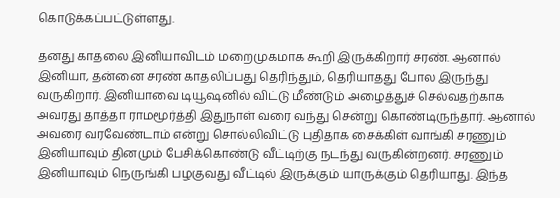கொடுக்கப்பட்டுள்ளது.

தனது காதலை இனியாவிடம் மறைமுகமாக கூறி இருக்கிறார் சரண். ஆனால் இனியா, தன்னை சரண் காதலிப்பது தெரிந்தும், தெரியாதது போல இருந்து வருகிறார். இனியாவை டியூஷனில் விட்டு மீண்டும் அழைத்துச் செல்வதற்காக அவரது தாத்தா ராமமூர்த்தி இதுநாள் வரை வந்து சென்று கொண்டிருந்தார். ஆனால் அவரை வரவேண்டாம் என்று சொல்லிவிட்டு புதிதாக சைக்கிள் வாங்கி சரணும் இனியாவும் தினமும் பேசிக்கொண்டு வீட்டிற்கு நடந்து வருகின்றனர். சரணும் இனியாவும் நெருங்கி பழகுவது வீட்டில் இருக்கும் யாருக்கும் தெரியாது. இந்த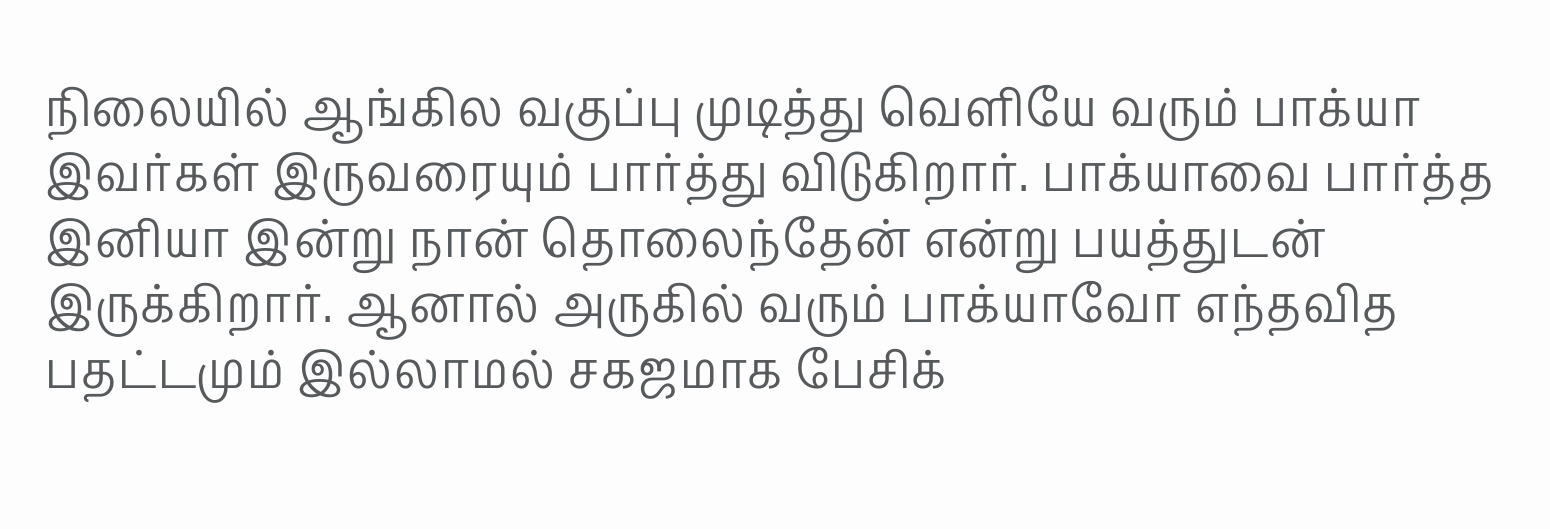நிலையில் ஆங்கில வகுப்பு முடித்து வெளியே வரும் பாக்யா இவர்கள் இருவரையும் பார்த்து விடுகிறார். பாக்யாவை பார்த்த இனியா இன்று நான் தொலைந்தேன் என்று பயத்துடன் இருக்கிறார். ஆனால் அருகில் வரும் பாக்யாவோ எந்தவித பதட்டமும் இல்லாமல் சகஜமாக பேசிக்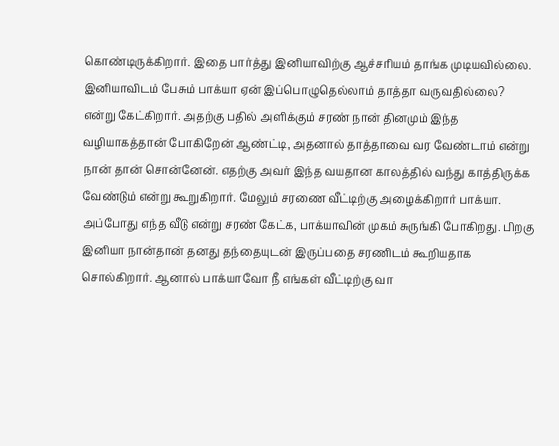கொண்டிருக்கிறார். இதை பார்த்து இனியாவிற்கு ஆச்சரியம் தாங்க முடியவில்லை.
இனியாவிடம் பேசும் பாக்யா ஏன் இப்பொழுதெல்லாம் தாத்தா வருவதில்லை? என்று கேட்கிறார். அதற்கு பதில் அளிக்கும் சரண் நான் தினமும் இந்த வழியாகத்தான் போகிறேன் ஆண்ட்டி, அதனால் தாத்தாவை வர வேண்டாம் என்று நான் தான் சொன்னேன். எதற்கு அவர் இந்த வயதான காலத்தில் வந்து காத்திருக்க வேண்டும் என்று கூறுகிறார். மேலும் சரணை வீட்டிற்கு அழைக்கிறார் பாக்யா. அப்போது எந்த வீடு என்று சரண் கேட்க, பாக்யாவின் முகம் சுருங்கி போகிறது. பிறகு இனியா நான்தான் தனது தந்தையுடன் இருப்பதை சரணிடம் கூறியதாக சொல்கிறார். ஆனால் பாக்யாவோ நீ எங்கள் வீட்டிற்கு வா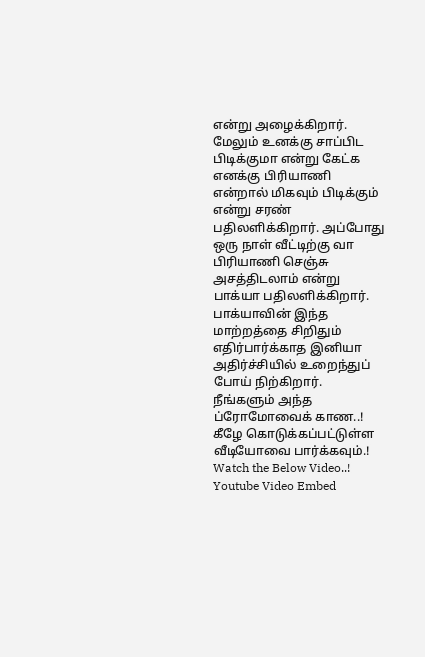என்று அழைக்கிறார். மேலும் உனக்கு சாப்பிட பிடிக்குமா என்று கேட்க எனக்கு பிரியாணி என்றால் மிகவும் பிடிக்கும் என்று சரண் பதிலளிக்கிறார். அப்போது ஒரு நாள் வீட்டிற்கு வா பிரியாணி செஞ்சு அசத்திடலாம் என்று பாக்யா பதிலளிக்கிறார். பாக்யாவின் இந்த மாற்றத்தை சிறிதும் எதிர்பார்க்காத இனியா அதிர்ச்சியில் உறைந்துப் போய் நிற்கிறார். நீங்களும் அந்த ப்ரோமோவைக் காண..! கீழே கொடுக்கப்பட்டுள்ள வீடியோவை பார்க்கவும்.! Watch the Below Video..!
Youtube Video Embed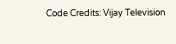Code Credits: Vijay Television